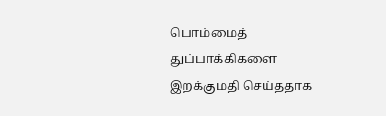பொம்மைத் துப்பாக்கிகளை இறக்குமதி செய்ததாக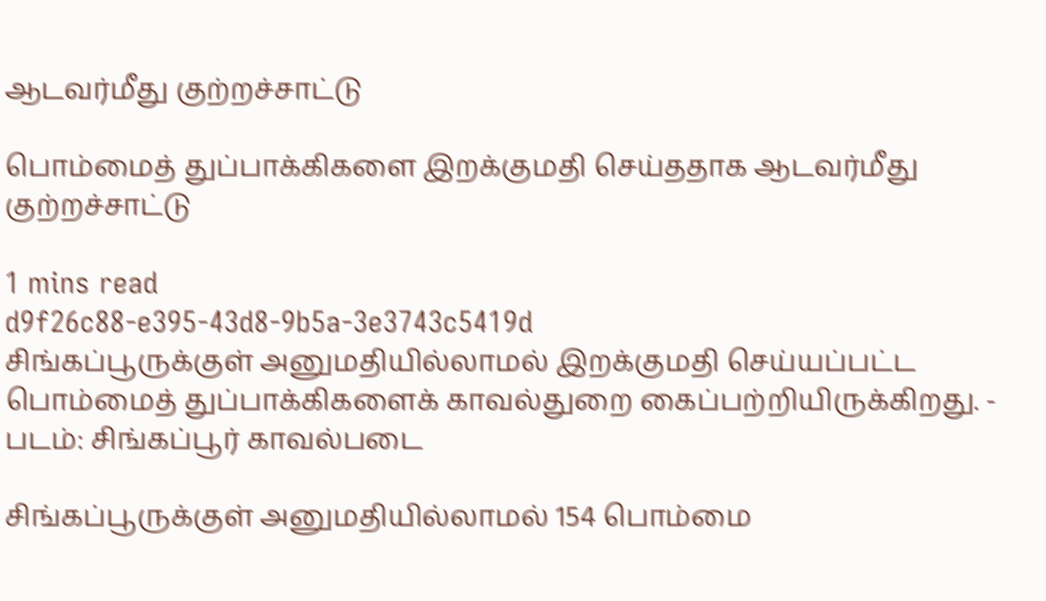ஆடவர்மீது குற்றச்சாட்டு

பொம்மைத் துப்பாக்கிகளை இறக்குமதி செய்ததாக ஆடவர்மீது குற்றச்சாட்டு

1 mins read
d9f26c88-e395-43d8-9b5a-3e3743c5419d
சிங்கப்பூருக்குள் அனுமதியில்லாமல் இறக்குமதி செய்யப்பட்ட பொம்மைத் துப்பாக்கிகளைக் காவல்துறை கைப்பற்றியிருக்கிறது. - படம்: சிங்கப்பூர் காவல்படை

சிங்கப்பூருக்குள் அனுமதியில்லாமல் 154 பொம்மை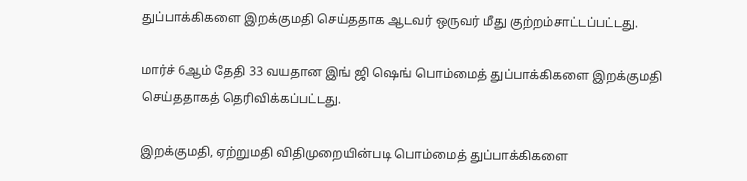துப்பாக்கிகளை இறக்குமதி செய்ததாக ஆடவர் ஒருவர் மீது குற்றம்சாட்டப்பட்டது.

மார்ச் 6ஆம் தேதி 33 வயதான இங் ஜி ஷெங் பொம்மைத் துப்பாக்கிகளை இறக்குமதி செய்ததாகத் தெரிவிக்கப்பட்டது.

இறக்குமதி, ஏற்றுமதி விதிமுறையின்படி பொம்மைத் துப்பாக்கிகளை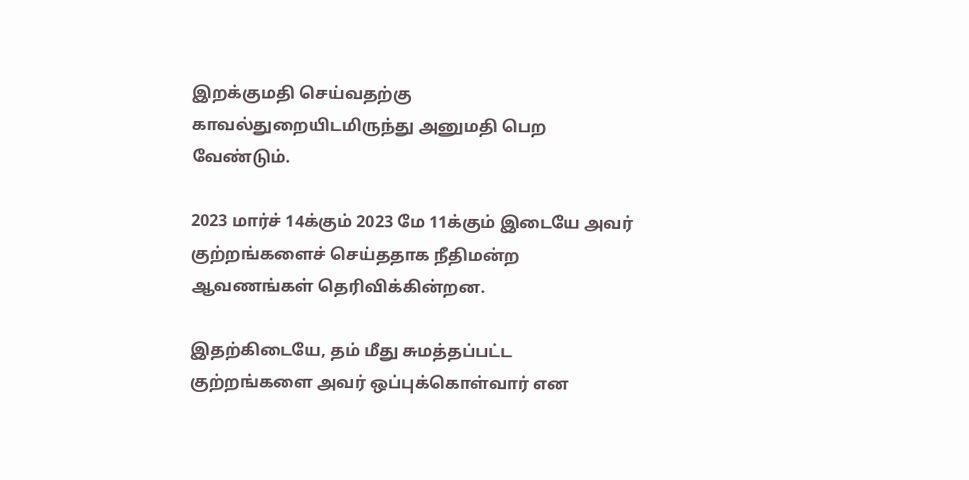இறக்குமதி செய்வதற்கு காவல்துறையிடமிருந்து அனுமதி பெற வேண்டும்.

2023 மார்ச் 14க்கும் 2023 மே 11க்கும் இடையே அவர் குற்றங்களைச் செய்ததாக நீதிமன்ற ஆவணங்கள் தெரிவிக்கின்றன.

இதற்கிடையே, தம் மீது சுமத்தப்பட்ட குற்றங்களை அவர் ஒப்புக்கொள்வார் என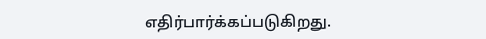எதிர்பார்க்கப்படுகிறது.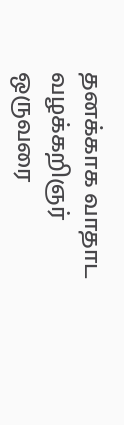தனக்காக வாதாட வழக்கறிஞர் ஒருவரை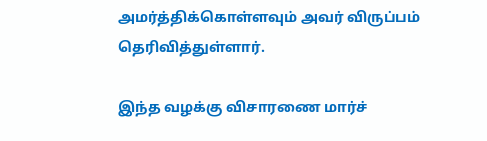அமர்த்திக்கொள்ளவும் அவர் விருப்பம் தெரிவித்துள்ளார்.

இந்த வழக்கு விசாரணை மார்ச்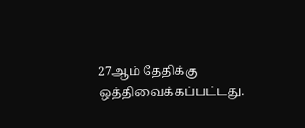27ஆம் தேதிக்கு ஒத்திவைக்கப்பட்டது.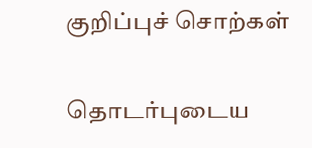குறிப்புச் சொற்கள்

தொடர்புடைய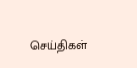செய்திகள்